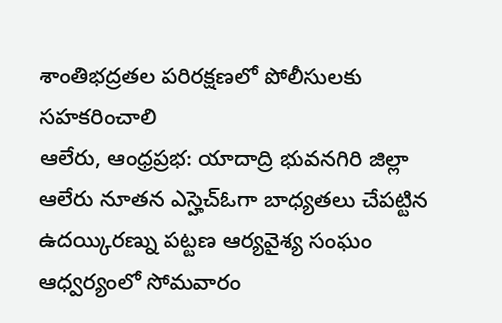శాంతిభద్రతల పరిరక్షణలో పోలీసులకు సహకరించాలి
ఆలేరు, ఆంధ్రప్రభ: యాదాద్రి భువనగిరి జిల్లా ఆలేరు నూతన ఎస్హెచ్ఓగా బాధ్యతలు చేపట్టిన ఉదయ్కిరణ్ను పట్టణ ఆర్యవైశ్య సంఘం ఆధ్వర్యంలో సోమవారం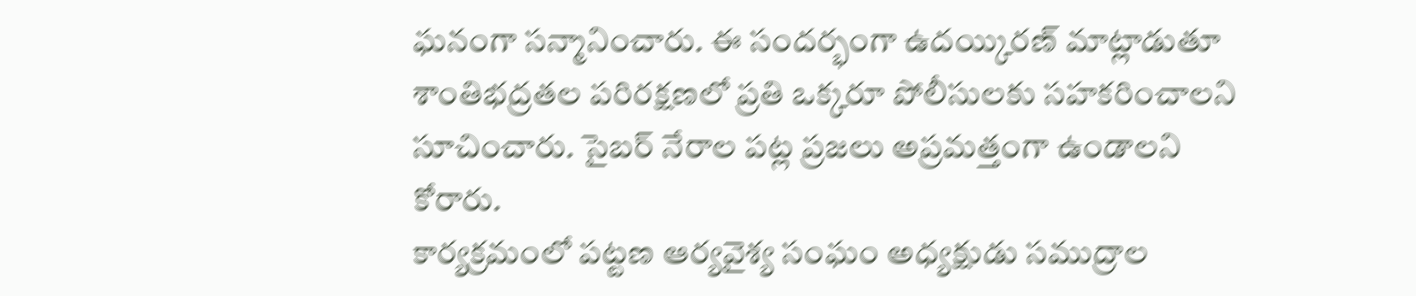ఘనంగా సన్మానించారు. ఈ సందర్భంగా ఉదయ్కిరణ్ మాట్లాడుతూ శాంతిభద్రతల పరిరక్షణలో ప్రతి ఒక్కరూ పోలీసులకు సహకరించాలని సూచించారు. సైబర్ నేరాల పట్ల ప్రజలు అప్రమత్తంగా ఉండాలని కోరారు.
కార్యక్రమంలో పట్టణ ఆర్యవైశ్య సంఘం అధ్యక్షుడు సముద్రాల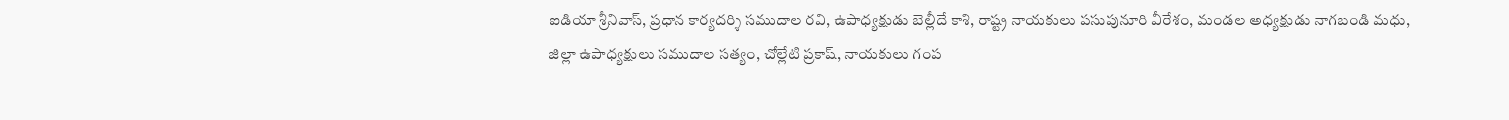ఐడియా శ్రీనివాస్, ప్రధాన కార్యదర్శి సముదాల రవి, ఉపాధ్యక్షుడు బెల్లీదే కాశి, రాష్ట్ర నాయకులు పసుపునూరి వీరేశం, మండల అధ్యక్షుడు నాగబండి మధు, జిల్లా ఉపాధ్యక్షులు సముదాల సత్యం, చోల్లేటి ప్రకాష్, నాయకులు గంప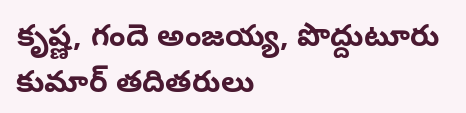కృష్ణ, గందె అంజయ్య, పొద్దుటూరు కుమార్ తదితరులు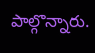పాల్గొన్నారు.